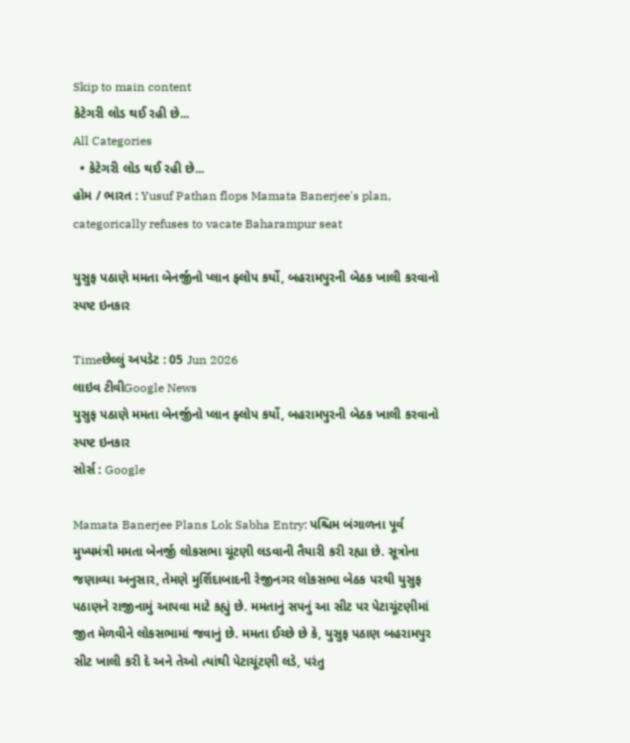Skip to main content
કેટેગરી લોડ થઈ રહી છે...
All Categories
  • કેટેગરી લોડ થઈ રહી છે...
હોમ / ભારત : Yusuf Pathan flops Mamata Banerjee's plan, categorically refuses to vacate Baharampur seat

યુસુફ પઠાણે મમતા બેનર્જીનો પ્લાન ફ્લોપ કર્યો, બહરામપુરની બેઠક ખાલી કરવાનો સ્પષ્ટ ઇનકાર

Timeછેલ્લું અપડેટ : 05 Jun 2026
લાઇવ ટીવીGoogle News
યુસુફ પઠાણે મમતા બેનર્જીનો પ્લાન ફ્લોપ કર્યો, બહરામપુરની બેઠક ખાલી કરવાનો સ્પષ્ટ ઇનકાર
સોર્સ : Google

Mamata Banerjee Plans Lok Sabha Entry: પશ્ચિમ બંગાળના પૂર્વ મુખ્યમંત્રી મમતા બેનર્જી લોકસભા ચૂંટણી લડવાની તૈયારી કરી રહ્યા છે. સૂત્રોના જણાવ્યા અનુસાર, તેમણે મુર્શિદાબાદની રેજીનગર લોકસભા બેઠક પરથી યુસુફ પઠાણને રાજીનામું આપવા માટે કહ્યું છે. મમતાનું સપનું આ સીટ પર પેટાચૂંટણીમાં જીત મેળવીને લોકસભામાં જવાનું છે. મમતા ઈચ્છે છે કે, યુસુફ પઠાણ બહરામપુર સીટ ખાલી કરી દે અને તેઓ ત્યાંથી પેટાચૂંટણી લડે, પરંતુ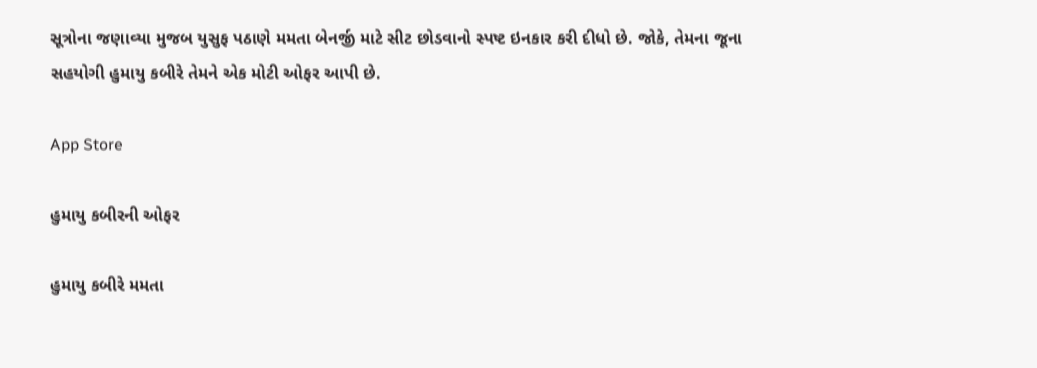સૂત્રોના જણાવ્યા મુજબ યુસુફ પઠાણે મમતા બેનર્જી માટે સીટ છોડવાનો સ્પષ્ટ ઇનકાર કરી દીધો છે. જોકે, તેમના જૂના સહયોગી હુમાયુ કબીરે તેમને એક મોટી ઓફર આપી છે.

App Store

હુમાયુ કબીરની ઓફર

હુમાયુ કબીરે મમતા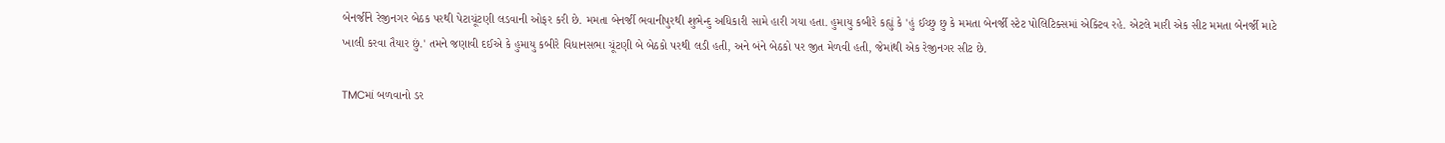બેનર્જીને રેજીનગર બેઠક પરથી પેટાચૂંટણી લડવાની ઓફર કરી છે. મમતા બેનર્જી ભવાનીપુરથી શુભેન્દુ અધિકારી સામે હારી ગયા હતા. હુમાયુ કબીરે કહ્યું કે 'હું ઈચ્છુ છુ કે મમતા બેનર્જી સ્ટેટ પોલિટિક્સમાં એક્ટિવ રહે. એટલે મારી એક સીટ મમતા બેનર્જી માટે ખાલી કરવા તૈયાર છું.' તમને જણાવી દઈએ કે હુમાયુ કબીરે વિધાનસભા ચૂંટણી બે બેઠકો પરથી લડી હતી, અને બંને બેઠકો પર જીત મેળવી હતી, જેમાંથી એક રેજીનગર સીટ છે.

TMCમાં બળવાનો ડર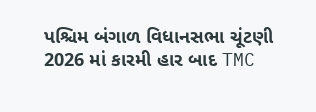પશ્ચિમ બંગાળ વિધાનસભા ચૂંટણી 2026 માં કારમી હાર બાદ TMC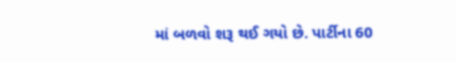માં બળવો શરૂ થઈ ગયો છે. પાર્ટીના 60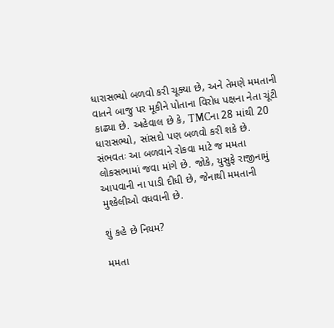ધારાસભ્યો બળવો કરી ચૂક્યા છે, અને તેમણે મમતાની વાતને બાજુ પર મૂકીને પોતાના વિરોધ પક્ષના નેતા ચૂંટી કાઢ્યા છે. અહેવાલ છે કે, TMCના 28 માંથી 20 ધારાસભ્યો, સાંસદો પણ બળવો કરી શકે છે. સંભવતઃ આ બળવાને રોકવા માટે જ મમતા લોકસભામાં જવા માંગે છે. જોકે, યુસુફે રાજીનામું આપવાની ના પાડી દીધી છે, જેનાથી મમતાની મુશ્કેલીઓ વધવાની છે.

શું કહે છે નિયમ?

મમતા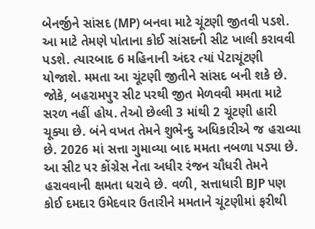બેનર્જીને સાંસદ (MP) બનવા માટે ચૂંટણી જીતવી પડશે. આ માટે તેમણે પોતાના કોઈ સાંસદની સીટ ખાલી કરાવવી પડશે. ત્યારબાદ 6 મહિનાની અંદર ત્યાં પેટાચૂંટણી યોજાશે. મમતા આ ચૂંટણી જીતીને સાંસદ બની શકે છે. જોકે, બહરામપુર સીટ પરથી જીત મેળવવી મમતા માટે સરળ નહીં હોય. તેઓ છેલ્લી 3 માંથી 2 ચૂંટણી હારી ચૂક્યા છે. બંને વખત તેમને શુભેન્દુ અધિકારીએ જ હરાવ્યા છે. 2026 માં સત્તા ગુમાવ્યા બાદ મમતા નબળા પડ્યા છે. આ સીટ પર કોંગ્રેસ નેતા અધીર રંજન ચૌધરી તેમને હરાવવાની ક્ષમતા ધરાવે છે. વળી, સત્તાધારી BJP પણ કોઈ દમદાર ઉમેદવાર ઉતારીને મમતાને ચૂંટણીમાં ફરીથી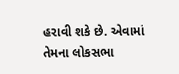હરાવી શકે છે. એવામાં તેમના લોકસભા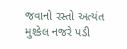જવાનો રસ્તો અત્યંત મુશ્કેલ નજરે પડી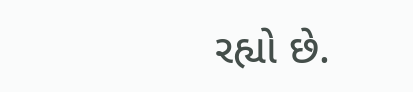રહ્યો છે.